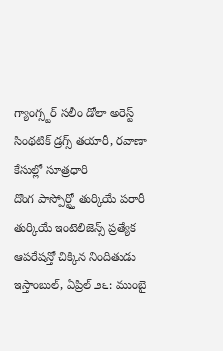గ్యాంగ్స్టర్ సలీం డోలా అరెస్ట్
సింథటిక్ డ్రగ్స్ తయారీ, రవాణా కేసుల్లో సూత్రధారి
దొంగ పాస్పోర్ట్తో తుర్కియే పరారీ
తుర్కియే ఇంటెలిజెన్స్ ప్రత్యేక ఆపరేషన్తో చిక్కిన నిందితుడు
ఇస్తాంబుల్, ఏప్రిల్ ౨౬: ముంబై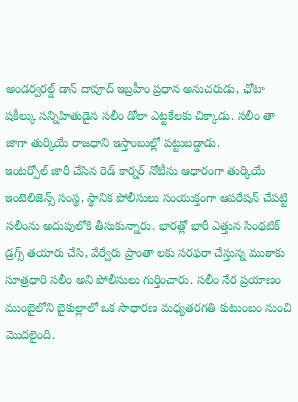అండర్వరల్డ్ డాన్ దావూద్ ఇబ్రహీం ప్రధాన అనుచరుడు, ఛోటా షకీల్కు సన్నిహితుడైన సలీం డోలా ఎట్టకేలకు చిక్కాడు. సలీం తా జాగా తుర్కియే రాజధాని ఇస్తాంబుల్లో పట్టుబడ్డాడు.
ఇంటర్పోల్ జారీ చేసిన రెడ్ కార్నర్ నోటీసు ఆధారంగా తుర్కియే ఇంటెలిజెన్స్ సంస్థ, స్థానిక పోలీసులు సంయుక్తంగా ఆపరేషన్ చేపట్టి సలీంను అదుపులోకి తీసుకున్నారు. భారత్లో భారీ ఎత్తున సింథటిక్ డ్రగ్స్ తయారు చేసి, వేర్వేరు ప్రాంతా లకు సరఫరా చేస్తున్న ముఠాకు సూత్రధారి సలీం అని పోలీసులు గుర్తించారు. సలీం నేర ప్రయాణం ముంబైలోని బైకుల్లాలో ఒక సాధారణ మధ్యతరగతి కుటుంబం నుంచి మొదలైంది.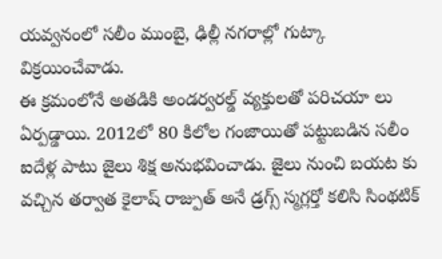యవ్వనంలో సలీం ముంబై, ఢిల్లీ నగరాల్లో గుట్కా విక్రయించేవాడు.
ఈ క్రమంలోనే అతడికి అండర్వరల్డ్ వ్యక్తులతో పరిచయా లు ఏర్పడ్డాయి. 2012లో 80 కిలోల గంజాయితో పట్టుబడిన సలీం ఐదేళ్ల పాటు జైలు శిక్ష అనుభవించాడు. జైలు నుంచి బయట కు వచ్చిన తర్వాత కైలాష్ రాజ్పుత్ అనే డ్రగ్స్ స్మగ్లర్తో కలిసి సింథటిక్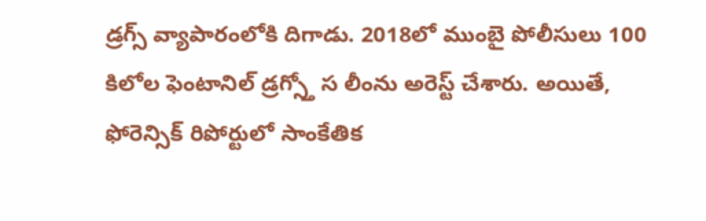డ్రగ్స్ వ్యాపారంలోకి దిగాడు. 2018లో ముంబై పోలీసులు 100 కిలోల ఫెంటానిల్ డ్రగ్స్తో స లీంను అరెస్ట్ చేశారు. అయితే, ఫోరెన్సిక్ రిపోర్టులో సాంకేతిక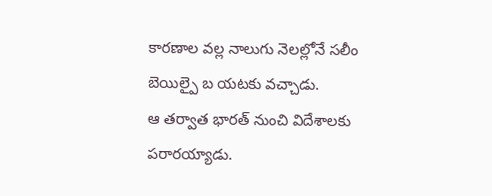కారణాల వల్ల నాలుగు నెలల్లోనే సలీం బెయిల్పై బ యటకు వచ్చాడు.
ఆ తర్వాత భారత్ నుంచి విదేశాలకు పరారయ్యాడు.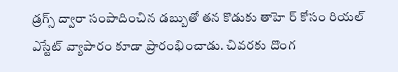డ్రగ్స్ ద్వారా సంపాదించిన డబ్బుతో తన కొడుకు తాహె ర్ కోసం రియల్ ఎస్టేట్ వ్యాపారం కూడా ప్రారంభించాడు. చివరకు దొంగ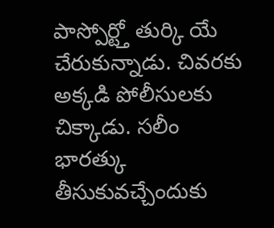పాస్పోర్ట్తో తుర్కి యే చేరుకున్నాడు. చివరకు అక్కడి పోలీసులకు చిక్కాడు. సలీం భారత్కు తీసుకువచ్చేందుకు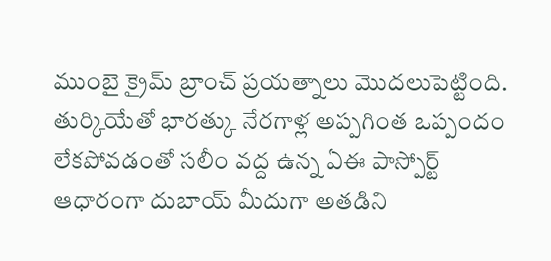ముంబై క్రైమ్ బ్రాంచ్ ప్రయత్నాలు మొదలుపెట్టింది. తుర్కియేతో భారత్కు నేరగాళ్ల అప్పగింత ఒప్పందం లేకపోవడంతో సలీం వద్ద ఉన్న ఏఈ పాస్పోర్ట్ ఆధారంగా దుబాయ్ మీదుగా అతడిని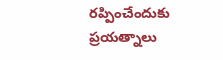రప్పించేందుకు ప్రయత్నాలు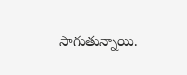సాగుతున్నాయి.